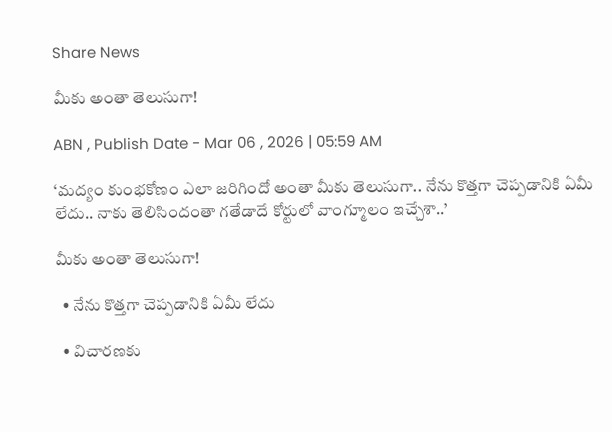Share News

మీకు అంతా తెలుసుగా!

ABN , Publish Date - Mar 06 , 2026 | 05:59 AM

‘మద్యం కుంభకోణం ఎలా జరిగిందో అంతా మీకు తెలుసుగా.. నేను కొత్తగా చెప్పడానికి ఏమీ లేదు.. నాకు తెలిసిందంతా గతేడాదే కోర్టులో వాంగ్మూలం ఇచ్చేశా..’

మీకు అంతా తెలుసుగా!

  • నేను కొత్తగా చెప్పడానికి ఏమీ లేదు

  • విచారణకు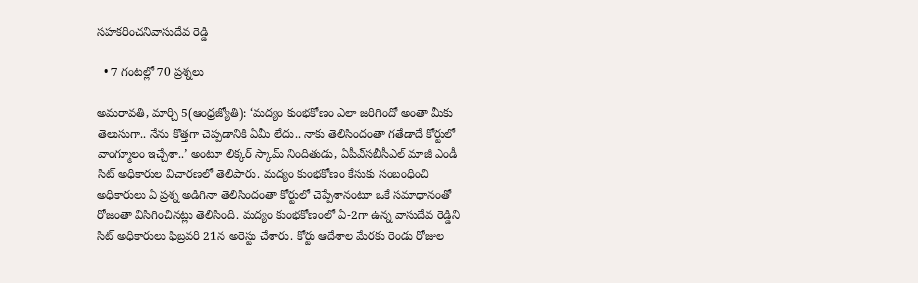సహకరించనివాసుదేవ రెడ్డి

  • 7 గంటల్లో 70 ప్రశ్నలు

అమరావతి, మార్చి 5(ఆంధ్రజ్యోతి): ‘మద్యం కుంభకోణం ఎలా జరిగిందో అంతా మీకు తెలుసుగా.. నేను కొత్తగా చెప్పడానికి ఏమీ లేదు.. నాకు తెలిసిందంతా గతేడాదే కోర్టులో వాంగ్మూలం ఇచ్చేశా..’ అంటూ లిక్కర్‌ స్కామ్‌ నిందితుడు, ఏపీఎ్‌సబీసీఎల్‌ మాజీ ఎండీ సిట్‌ అధికారుల విచారణలో తెలిపారు. మద్యం కుంభకోణం కేసుకు సంబంధించి అధికారులు ఏ ప్రశ్న అడిగినా తెలిసిందంతా కోర్టులో చెప్పేశానంటూ ఒకే సమాధానంతో రోజంతా విసిగించినట్లు తెలిసింది. మద్యం కుంభకోణంలో ఏ-2గా ఉన్న వాసుదేవ రెడ్డిని సిట్‌ అధికారులు ఫిబ్రవరి 21న అరెస్టు చేశారు. కోర్టు ఆదేశాల మేరకు రెండు రోజుల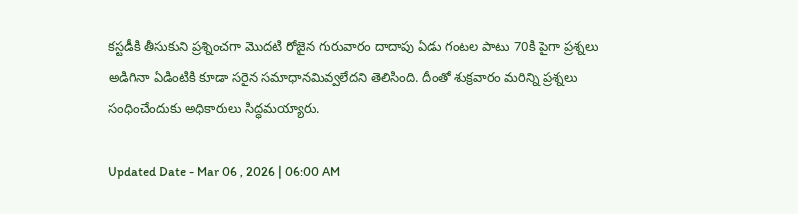కస్టడీకి తీసుకుని ప్రశ్నించగా మొదటి రోజైన గురువారం దాదాపు ఏడు గంటల పాటు 70కి పైగా ప్రశ్నలు అడిగినా ఏడింటికి కూడా సరైన సమాధానమివ్వలేదని తెలిసింది. దీంతో శుక్రవారం మరిన్ని ప్రశ్నలు సంధించేందుకు అధికారులు సిద్ధమయ్యారు.

Updated Date - Mar 06 , 2026 | 06:00 AM